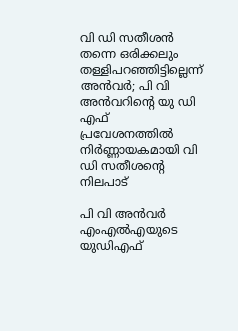വി ഡി സതീശൻ തന്നെ ഒരിക്കലും തള്ളിപറഞ്ഞിട്ടില്ലെന്ന് അൻവർ; പി വി അൻവറിന്റെ യു ഡി എഫ് പ്രവേശനത്തിൽ നിർണ്ണായകമായി വി ഡി സതീശന്റെ നിലപാട്

പി വി അന്‍വര്‍ എംഎല്‍എയുടെ യുഡിഎഫ്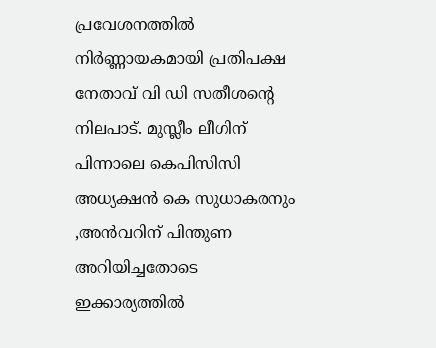പ്രവേശനത്തില്‍ നിര്‍ണ്ണായകമായി പ്രതിപക്ഷ നേതാവ് വി ഡി സതീശന്റെ നിലപാട്. മുസ്ലീം ലീഗിന് പിന്നാലെ കെപിസിസി അധ്യക്ഷന്‍ കെ സുധാകരനും ,അന്‍വറിന് പിന്തുണ അറിയിച്ചതോടെ ഇക്കാര്യത്തില്‍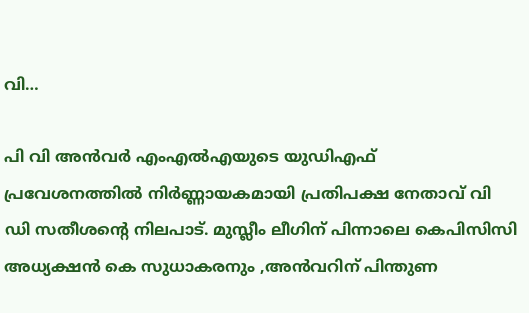വി…

പി വി അന്‍വര്‍ എംഎല്‍എയുടെ യുഡിഎഫ് പ്രവേശനത്തില്‍ നിര്‍ണ്ണായകമായി പ്രതിപക്ഷ നേതാവ് വി ഡി സതീശന്റെ നിലപാട്. മുസ്ലീം ലീഗിന് പിന്നാലെ കെപിസിസി അധ്യക്ഷന്‍ കെ സുധാകരനും ,അന്‍വറിന് പിന്തുണ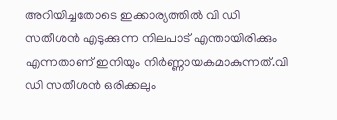അറിയിച്ചതോടെ ഇക്കാര്യത്തില്‍ വി ഡി സതീശന്‍ എടുക്കുന്ന നിലപാട് എന്തായിരിക്കും എന്നതാണ് ഇനിയും നിര്‍ണ്ണായകമാകുന്നത്.വി ഡി സതീശന്‍ ഒരിക്കലും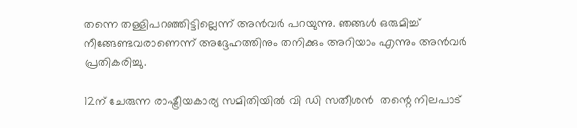തന്നെ തള്ളിപറഞ്ഞിട്ടില്ലെന്ന് അന്‍വര്‍ പറയുന്നു. ഞങ്ങൾ ഒരുമിച്ച് നീങ്ങേണ്ടവരാണെന്ന് അദ്ദേഹത്തിനും തനിക്കും അറിയാം എന്നും അൻവർ പ്രതികരിച്ചു.

12ന് ചേരുന്ന രാഷ്ട്രീയകാര്യ സമിതിയില്‍ വി ഡി സതീശന്‍  തന്റെ നിലപാട്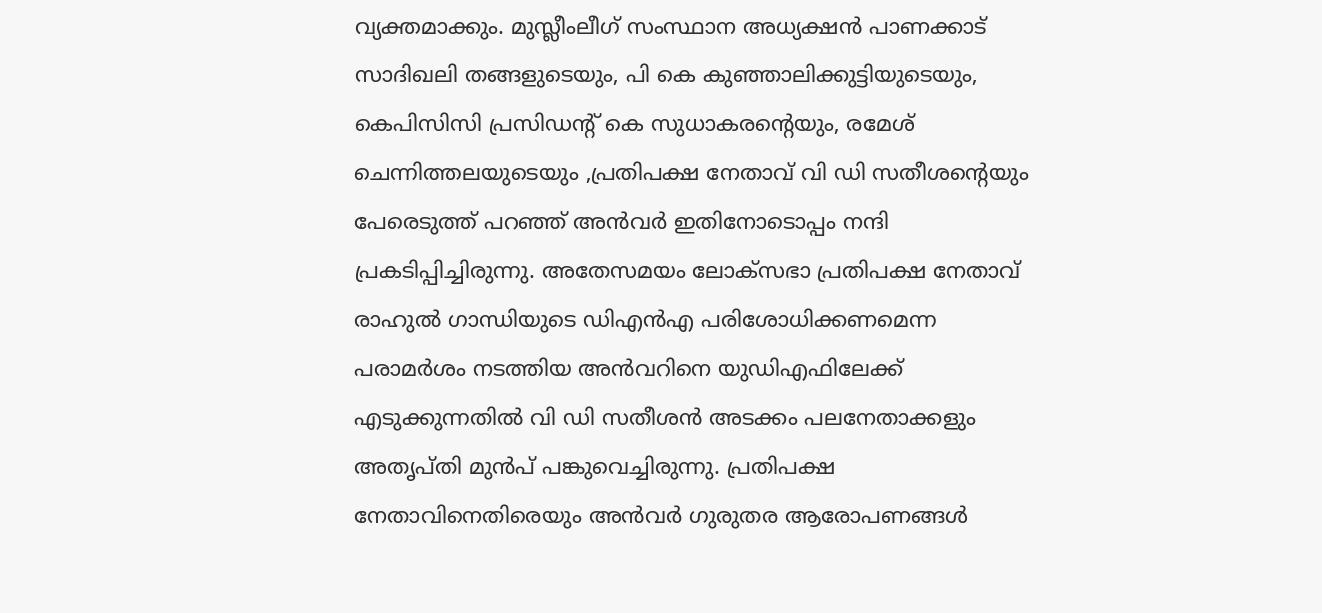വ്യക്തമാക്കും. മുസ്ലീംലീഗ് സംസ്ഥാന അധ്യക്ഷന്‍ പാണക്കാട് സാദിഖലി തങ്ങളുടെയും, പി കെ കുഞ്ഞാലിക്കുട്ടിയുടെയും, കെപിസിസി പ്രസിഡന്റ് കെ സുധാകരൻ്റെയും, രമേശ് ചെന്നിത്തലയുടെയും ,പ്രതിപക്ഷ നേതാവ് വി ഡി സതീശന്റെയും പേരെടുത്ത് പറഞ്ഞ് അന്‍വര്‍ ഇതിനോടൊപ്പം നന്ദി പ്രകടിപ്പിച്ചിരുന്നു. അതേസമയം ലോക്സഭാ പ്രതിപക്ഷ നേതാവ് രാഹുല്‍ ഗാന്ധിയുടെ ഡിഎൻഎ പരിശോധിക്കണമെന്ന പരാമര്‍ശം നടത്തിയ അന്‍വറിനെ യുഡിഎഫിലേക്ക് എടുക്കുന്നതില്‍ വി ഡി സതീശന്‍ അടക്കം പലനേതാക്കളും അതൃപ്തി മുൻപ് പങ്കുവെച്ചിരുന്നു. പ്രതിപക്ഷ നേതാവിനെതിരെയും അൻവർ ഗുരുതര ആരോപണങ്ങൾ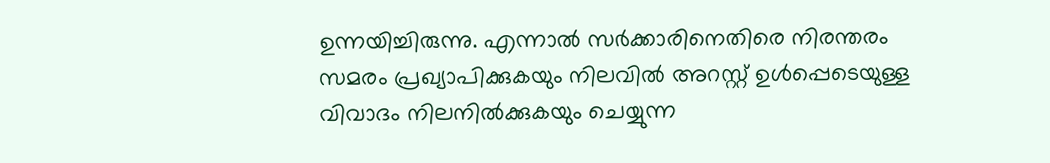ഉന്നയിച്ചിരുന്നു. എന്നാല്‍ സര്‍ക്കാരിനെതിരെ നിരന്തരം സമരം പ്രഖ്യാപിക്കുകയും നിലവില്‍ അറസ്റ്റ് ഉള്‍പ്പെടെയുള്ള വിവാദം നിലനില്‍ക്കുകയും ചെയ്യുന്ന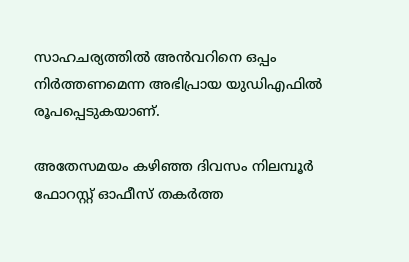സാഹചര്യത്തില്‍ അന്‍വറിനെ ഒപ്പം നിര്‍ത്തണമെന്ന അഭിപ്രായ യുഡിഎഫില്‍ രൂപപ്പെടുകയാണ്.

അതേസമയം കഴിഞ്ഞ ദിവസം നിലമ്പൂർ ഫോറസ്റ്റ് ഓഫീസ് തകർത്ത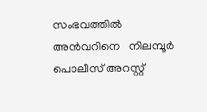സംഭവത്തില്‍ അൻവറിനെ   നിലമ്പൂർ പൊലീസ് അറസ്റ്റ്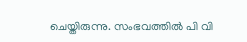ചെയ്തിരുന്നു. സംഭവത്തില്‍ പി വി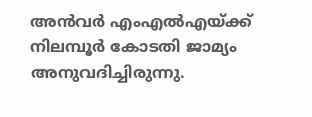അൻവർ എംഎൽഎയ്ക്ക് നിലമ്പൂർ കോടതി ജാമ്യം അനുവദിച്ചിരുന്നു.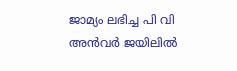ജാമ്യം ലഭിച്ച പി വി അന്‍വര്‍ ജയിലില്‍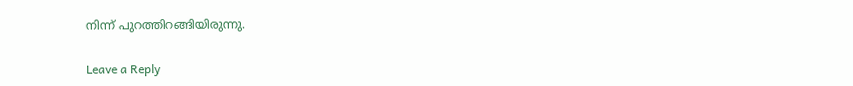നിന്ന് പുറത്തിറങ്ങിയിരുന്നു.

Leave a Reply